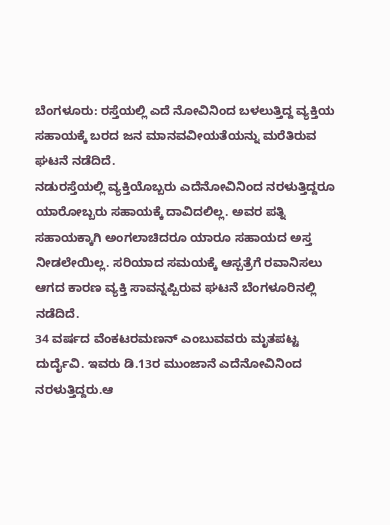ಬೆಂಗಳೂರು: ರಸ್ತೆಯಲ್ಲಿ ಎದೆ ನೋವಿನಿಂದ ಬಳಲುತ್ತಿದ್ದ ವ್ಯಕ್ತಿಯ ಸಹಾಯಕ್ಕೆ ಬರದ ಜನ ಮಾನವವೀಯತೆಯನ್ನು ಮರೆತಿರುವ ಘಟನೆ ನಡೆದಿದೆ.
ನಡುರಸ್ತೆಯಲ್ಲಿ ವ್ಯಕ್ತಿಯೊಬ್ಬರು ಎದೆನೋವಿನಿಂದ ನರಳುತ್ತಿದ್ದರೂ ಯಾರೋಬ್ಬರು ಸಹಾಯಕ್ಕೆ ದಾವಿದಲಿಲ್ಲ. ಅವರ ಪತ್ನಿ ಸಹಾಯಕ್ಕಾಗಿ ಅಂಗಲಾಚಿದರೂ ಯಾರೂ ಸಹಾಯದ ಅಸ್ತ ನೀಡಲೇಯಿಲ್ಲ. ಸರಿಯಾದ ಸಮಯಕ್ಕೆ ಆಸ್ಪತ್ರೆಗೆ ರವಾನಿಸಲು ಆಗದ ಕಾರಣ ವ್ಯಕ್ತಿ ಸಾವನ್ನಪ್ಪಿರುವ ಘಟನೆ ಬೆಂಗಳೂರಿನಲ್ಲಿ ನಡೆದಿದೆ.
34 ವರ್ಷದ ವೆಂಕಟರಮಣನ್ ಎಂಬುವವರು ಮೃತಪಟ್ಟ ದುರ್ದೈವಿ. ಇವರು ಡಿ.13ರ ಮುಂಜಾನೆ ಎದೆನೋವಿನಿಂದ ನರಳುತ್ತಿದ್ದರು.ಆ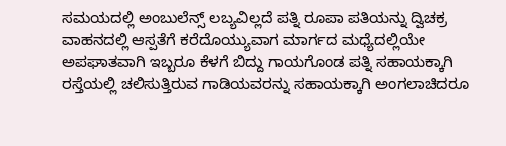ಸಮಯದಲ್ಲಿ ಅಂಬುಲೆನ್ಸ್ ಲಬ್ಯವಿಲ್ಲದೆ ಪತ್ನಿ ರೂಪಾ ಪತಿಯನ್ನು ದ್ವಿಚಕ್ರ ವಾಹನದಲ್ಲಿ ಆಸ್ಪತೆಗೆ ಕರೆದೊಯ್ಯುವಾಗ ಮಾರ್ಗದ ಮಧ್ಯೆದಲ್ಲಿಯೇ ಅಪಘಾತವಾಗಿ ಇಬ್ಬರೂ ಕೆಳಗೆ ಬಿದ್ದು ಗಾಯಗೊಂಡ ಪತ್ನಿ ಸಹಾಯಕ್ಕಾಗಿ ರಸ್ತೆಯಲ್ಲಿ ಚಲಿಸುತ್ತಿರುವ ಗಾಡಿಯವರನ್ನು ಸಹಾಯಕ್ಕಾಗಿ ಅಂಗಲಾಚಿದರೂ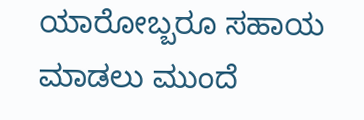ಯಾರೋಬ್ಬರೂ ಸಹಾಯ ಮಾಡಲು ಮುಂದೆ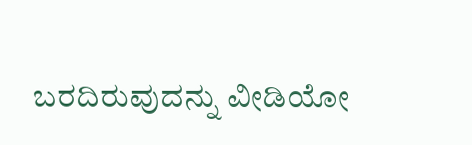ಬರದಿರುವುದನ್ನು ವೀಡಿಯೋ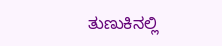ತುಣುಕಿನಲ್ಲಿ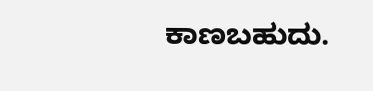ಕಾಣಬಹುದು.